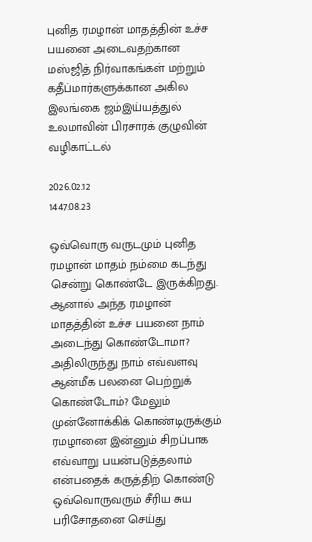புனித ரமழான் மாதத்தின் உச்ச பயனை அடைவதற்கான மஸ்ஜித் நிர்வாகங்கள் மற்றும் கதீப்மார்களுக்கான அகில இலங்கை ஜம்இய்யத்துல் உலமாவின் பிரசாரக் குழுவின் வழிகாட்டல்

2026.02.12
1447.08.23

ஒவ்வொரு வருடமும் புனித ரமழான் மாதம் நம்மை கடந்து சென்று கொண்டே இருக்கிறது. ஆனால் அந்த ரமழான் மாதத்தின் உச்ச பயனை நாம் அடைந்து கொண்டோமா? அதிலிருந்து நாம் எவ்வளவு ஆன்மீக பலனை பெற்றுக் கொண்டோம்? மேலும் முன்னோக்கிக் கொண்டிருக்கும் ரமழானை இன்னும் சிறப்பாக எவ்வாறு பயன்படுத்தலாம் என்பதைக் கருத்திற் கொண்டு ஒவ்வொருவரும் சீரிய சுய பரிசோதனை செய்து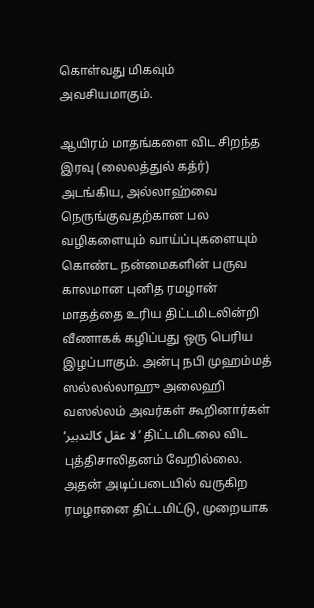கொள்வது மிகவும் அவசியமாகும்.

ஆயிரம் மாதங்களை விட சிறந்த இரவு (லைலத்துல் கத்ர்) அடங்கிய, அல்லாஹ்வை நெருங்குவதற்கான பல வழிகளையும் வாய்ப்புகளையும் கொண்ட நன்மைகளின் பருவ காலமான புனித ரமழான் மாதத்தை உரிய திட்டமிடலின்றி வீணாகக் கழிப்பது ஒரு பெரிய இழப்பாகும். அன்பு நபி முஹம்மத் ஸல்லல்லாஹு அலைஹி வஸல்லம் அவர்கள் கூறினார்கள் ‘لا عقل كالتدبير’ திட்டமிடலை விட புத்திசாலிதனம் வேறில்லை. அதன் அடிப்படையில் வருகிற ரமழானை திட்டமிட்டு, முறையாக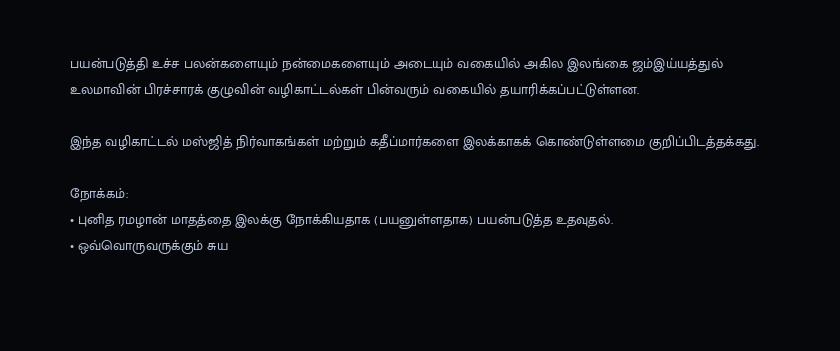பயன்படுத்தி உச்ச பலன்களையும் நன்மைகளையும் அடையும் வகையில் அகில இலங்கை ஜம்இய்யத்துல் உலமாவின் பிரச்சாரக் குழுவின் வழிகாட்டல்கள் பின்வரும் வகையில் தயாரிக்கப்பட்டுள்ளன.

இந்த வழிகாட்டல் மஸ்ஜித் நிர்வாகங்கள் மற்றும் கதீப்மார்களை இலக்காகக் கொண்டுள்ளமை குறிப்பிடத்தக்கது.

நோக்கம்:
• புனித ரமழான் மாதத்தை இலக்கு நோக்கியதாக (பயனுள்ளதாக) பயன்படுத்த உதவுதல்.
• ஒவ்வொருவருக்கும் சுய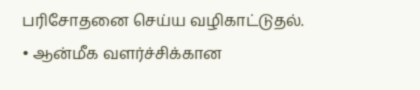பரிசோதனை செய்ய வழிகாட்டுதல்.
• ஆன்மீக வளர்ச்சிக்கான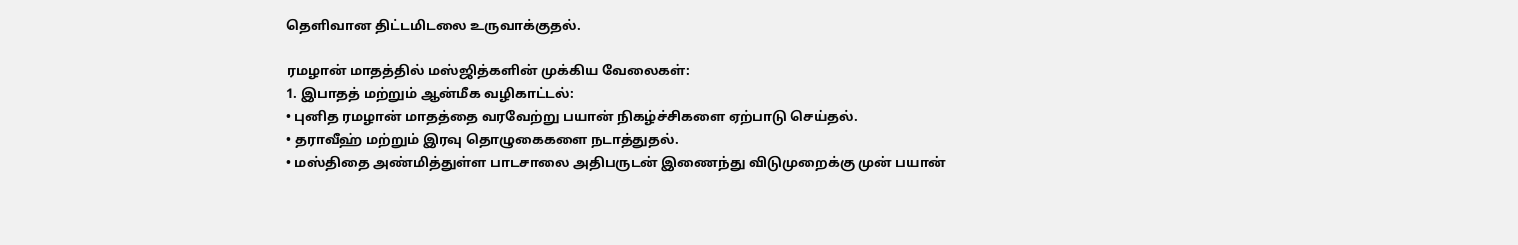தெளிவான திட்டமிடலை உருவாக்குதல்.

ரமழான் மாதத்தில் மஸ்ஜித்களின் முக்கிய வேலைகள்:
1. இபாதத் மற்றும் ஆன்மீக வழிகாட்டல்:
• புனித ரமழான் மாதத்தை வரவேற்று பயான் நிகழ்ச்சிகளை ஏற்பாடு செய்தல்.
• தராவீஹ் மற்றும் இரவு தொழுகைகளை நடாத்துதல்.
• மஸ்திதை அண்மித்துள்ள பாடசாலை அதிபருடன் இணைந்து விடுமுறைக்கு முன் பயான்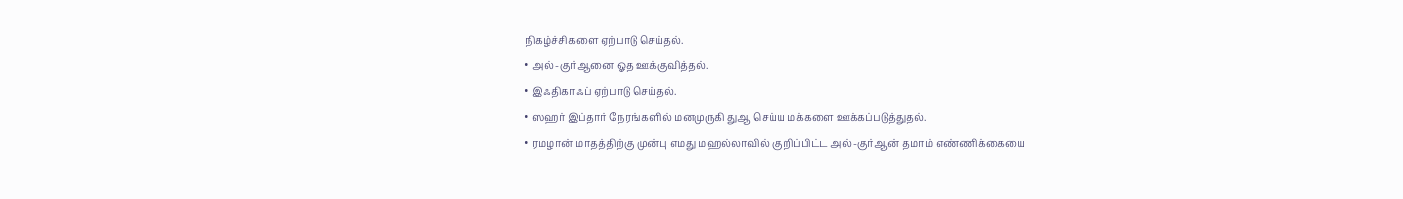நிகழ்ச்சிகளை ஏற்பாடு செய்தல்.
• அல்-குர்ஆனை ஓத ஊக்குவித்தல்.
• இஃதிகாஃப் ஏற்பாடு செய்தல்.
• ஸஹர் இப்தார் நேரங்களில் மனமுருகி துஆ செய்ய மக்களை ஊக்கப்படுத்துதல்.
• ரமழான் மாதத்திற்கு முன்பு எமது மஹல்லாவில் குறிப்பிட்ட அல்-குர்ஆன் தமாம் எண்ணிக்கையை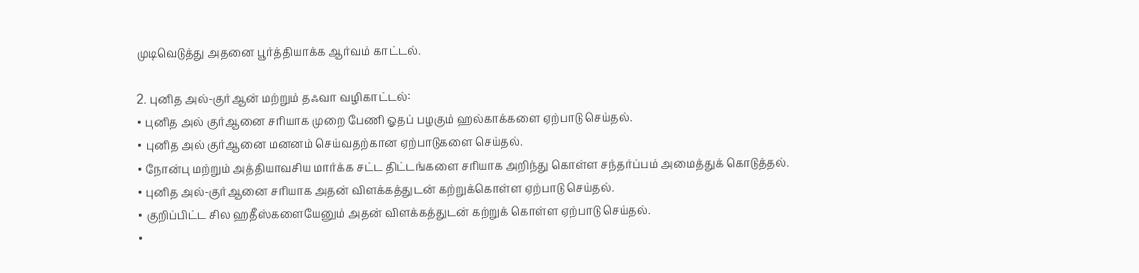முடிவெடுத்து அதனை பூர்த்தியாக்க ஆர்வம் காட்டல்.

2. புனித அல்-குர்ஆன் மற்றும் தஃவா வழிகாட்டல்:
• புனித அல் குர்ஆனை சரியாக முறை பேணி ஓதப் பழகும் ஹல்காக்களை ஏற்பாடு செய்தல்.
• புனித அல் குர்ஆனை மனனம் செய்வதற்கான ஏற்பாடுகளை செய்தல்.
• நோன்பு மற்றும் அத்தியாவசிய மார்க்க சட்ட திட்டங்களை சரியாக அறிந்து கொள்ள சந்தர்ப்பம் அமைத்துக் கொடுத்தல்.
• புனித அல்-குர்ஆனை சரியாக அதன் விளக்கத்துடன் கற்றுக்கொள்ள ஏற்பாடு செய்தல்.
• குறிப்பிட்ட சில ஹதீஸ்களையேனும் அதன் விளக்கத்துடன் கற்றுக் கொள்ள ஏற்பாடு செய்தல்.
•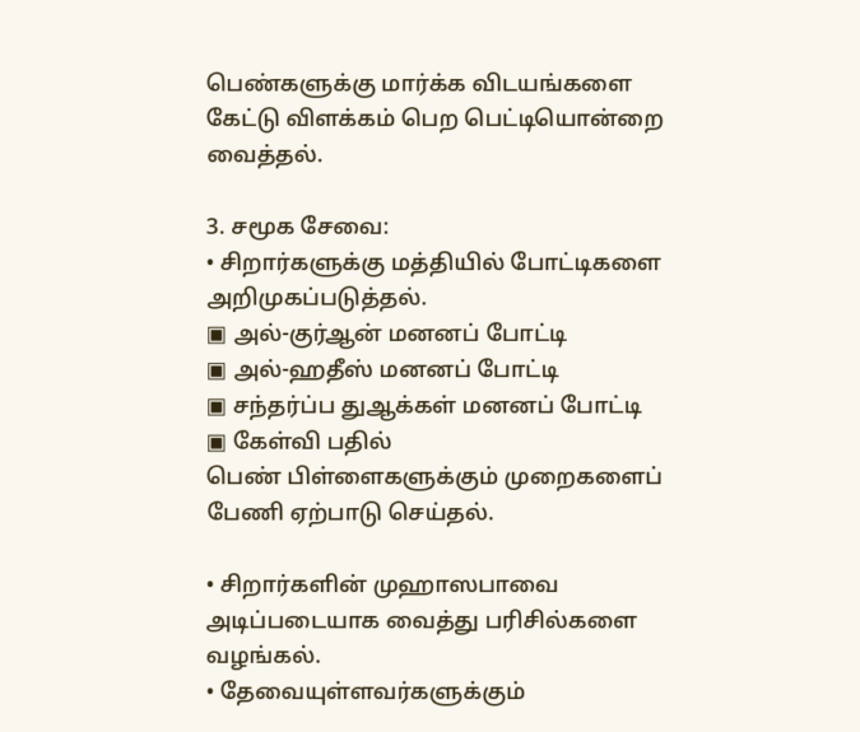பெண்களுக்கு மார்க்க விடயங்களை கேட்டு விளக்கம் பெற பெட்டியொன்றை வைத்தல்.

3. சமூக சேவை:
• சிறார்களுக்கு மத்தியில் போட்டிகளை அறிமுகப்படுத்தல்.
▣ அல்-குர்ஆன் மனனப் போட்டி
▣ அல்-ஹதீஸ் மனனப் போட்டி
▣ சந்தர்ப்ப துஆக்கள் மனனப் போட்டி
▣ கேள்வி பதில்
பெண் பிள்ளைகளுக்கும் முறைகளைப் பேணி ஏற்பாடு செய்தல்.

• சிறார்களின் முஹாஸபாவை அடிப்படையாக வைத்து பரிசில்களை வழங்கல்.
• தேவையுள்ளவர்களுக்கும்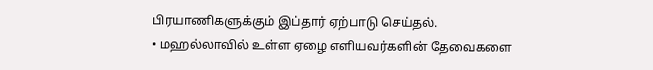பிரயாணிகளுக்கும் இப்தார் ஏற்பாடு செய்தல்.
• மஹல்லாவில் உள்ள ஏழை எளியவர்களின் தேவைகளை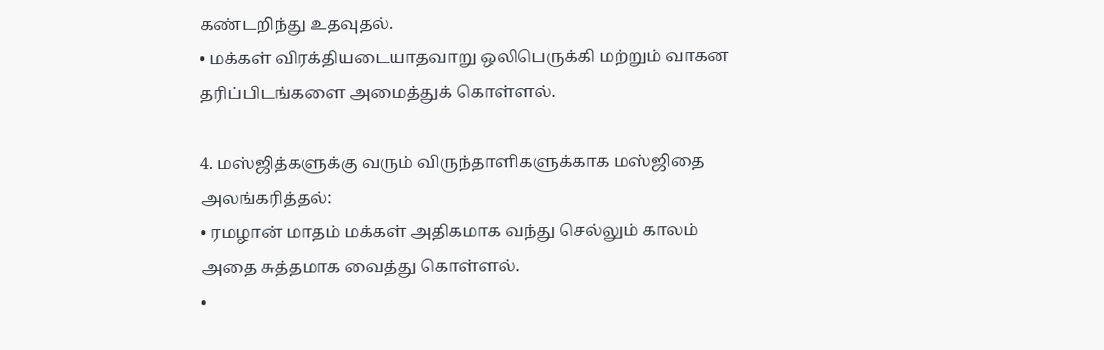கண்டறிந்து உதவுதல்.
• மக்கள் விரக்தியடையாதவாறு ஒலிபெருக்கி மற்றும் வாகன தரிப்பிடங்களை அமைத்துக் கொள்ளல்.

4. மஸ்ஜித்களுக்கு வரும் விருந்தாளிகளுக்காக மஸ்ஜிதை அலங்கரித்தல்:
• ரமழான் மாதம் மக்கள் அதிகமாக வந்து செல்லும் காலம் அதை சுத்தமாக வைத்து கொள்ளல்.
•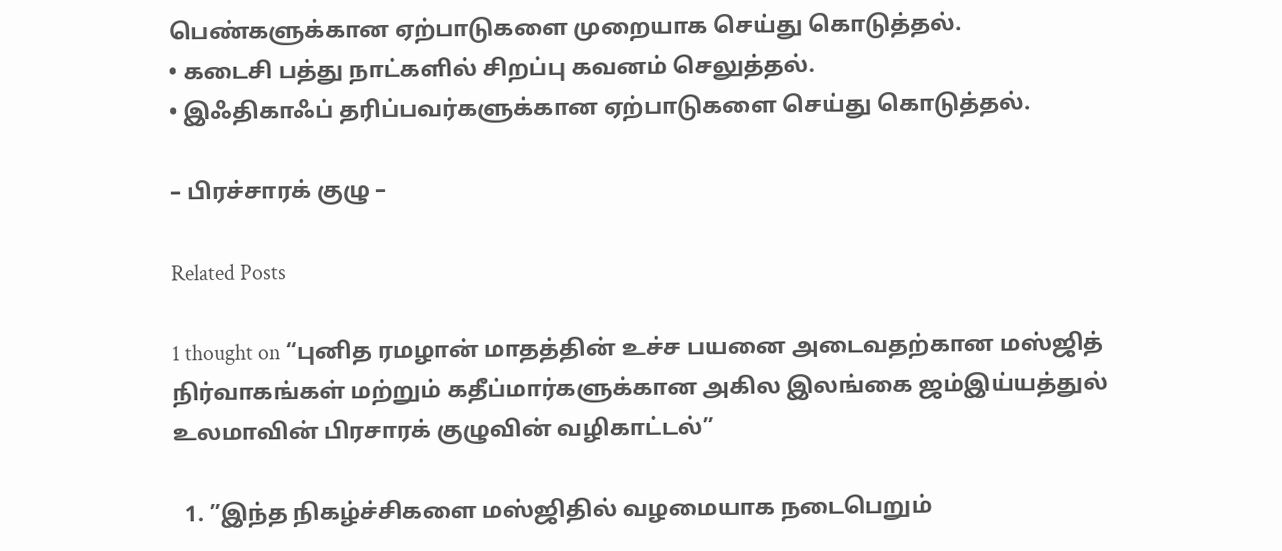பெண்களுக்கான ஏற்பாடுகளை முறையாக செய்து கொடுத்தல்.
• கடைசி பத்து நாட்களில் சிறப்பு கவனம் செலுத்தல்.
• இஃதிகாஃப் தரிப்பவர்களுக்கான ஏற்பாடுகளை செய்து கொடுத்தல்.

– பிரச்சாரக் குழு –

Related Posts

1 thought on “புனித ரமழான் மாதத்தின் உச்ச பயனை அடைவதற்கான மஸ்ஜித் நிர்வாகங்கள் மற்றும் கதீப்மார்களுக்கான அகில இலங்கை ஜம்இய்யத்துல் உலமாவின் பிரசாரக் குழுவின் வழிகாட்டல்”

  1. ”இந்த நிகழ்ச்சிகளை மஸ்ஜிதில் வழமையாக நடைபெறும்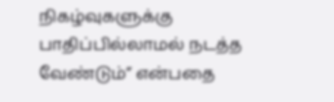நிகழ்வுகளுக்கு பாதிப்பில்லாமல் நடத்த வேண்டும்” என்பதை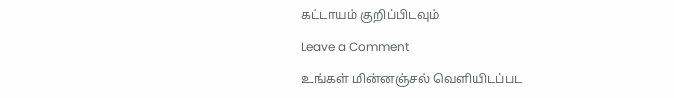கட்டாயம் குறிப்பிடவும்

Leave a Comment

உங்கள் மின்னஞ்சல் வௌியிடப்பட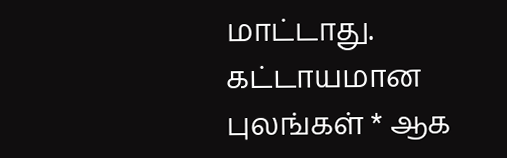மாட்டாது. கட்டாயமான புலங்கள் * ஆக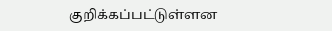குறிக்கப்பட்டுள்ளன